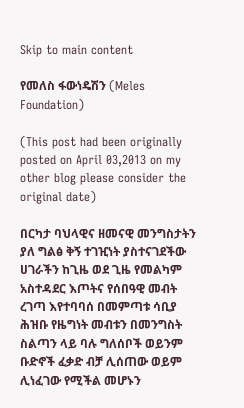Skip to main content

የመለስ ፋውነዴሽን (Meles Foundation)

(This post had been originally posted on April 03,2013 on my other blog please consider the original date)

በርካታ ባህላዊና ዘመናዊ መንግስታትን ያለ ግልፅ ቅኝ ተገዢነት ያስተናገደችው ሀገራችን ከጊዜ ወደ ጊዜ የመልካም አስተዳደር እጦትና የሰበዓዊ መብት ረገጣ እየተባባሰ በመምጣቱ ሳቢያ ሕዝቡ የዜግነት መብቱን በመንግስት ስልጣን ላይ ባሉ ግለሰቦች ወይንም ቡድኖች ፈቃድ ብቻ ሊሰጠው ወይም ሊነፈገው የሚችል መሆኑን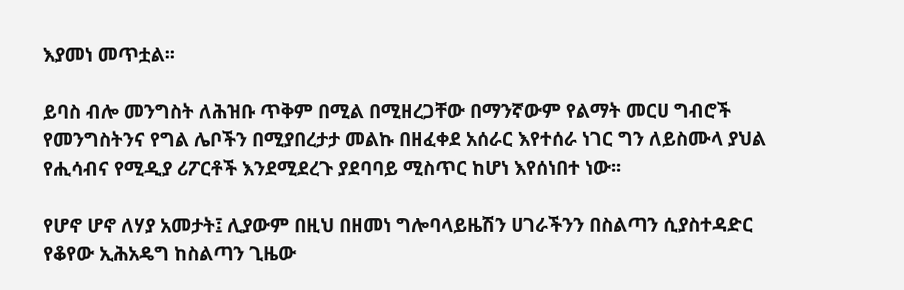እያመነ መጥቷል፡፡

ይባስ ብሎ መንግስት ለሕዝቡ ጥቅም በሚል በሚዘረጋቸው በማንኛውም የልማት መርሀ ግብሮች የመንግስትንና የግል ሌቦችን በሚያበረታታ መልኩ በዘፈቀደ አሰራር እየተሰራ ነገር ግን ለይስሙላ ያህል የሒሳብና የሚዲያ ሪፖርቶች እንደሚደረጉ ያደባባይ ሚስጥር ከሆነ እየሰነበተ ነው፡፡

የሆኖ ሆኖ ለሃያ አመታት፤ ሊያውም በዚህ በዘመነ ግሎባላይዜሽን ሀገራችንን በስልጣን ሲያስተዳድር የቆየው ኢሕአዴግ ከስልጣን ጊዜው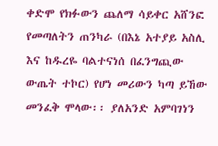ቀድሞ የክፉውን ጨለማ ሳይቀር አሸንፎ የመጣለትን ጠንካራ (በእኔ አተያይ አስሊ እና ከዱረዬ ባልተናነሰ በፈንግጪው ውጤት ተኮር) የሆነ መሪውን ካጣ ይኸው መንፈቅ ሞላው፡፡ ያለአንድ አምባገነን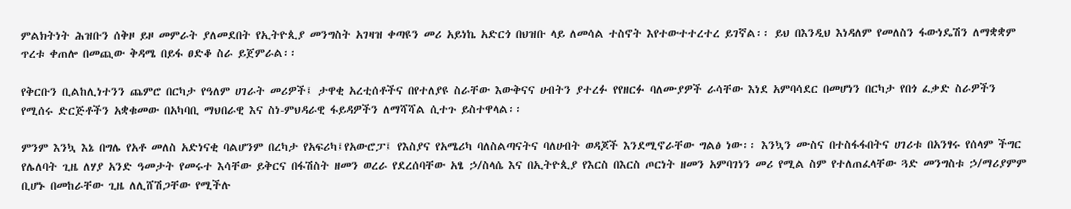ምልክትነት ሕዝቡን ሰቅዞ ይዞ መምራት ያለመደበት የኢትዮጲያ መንግስት አገዛዝ ቀጣዩን መሪ አይነኬ አድርጎ በህዝቡ ላይ ለመሳል ተስኖት እየተውተተረተረ ይገኛል፡፡ ይህ በእንዲህ እነዳለም የመለስን ፋውነዴሽን ለማቋቋም ጥረቱ ቀጠሎ በመጪው ቅዳሜ በይፋ ፀድቆ ስራ ይጀምራል፡፡

የቅርቡን ቢልከሊነተንን ጨምሮ በርካታ የዓለም ሀገራት መሪዎች፤ ታዋቂ አረቲሰቶችና በየተለያዩ ስራቸው እውቅናና ሀብትን ያተረፉ የየዘርፉ ባለሙያዎች ራሳቸው እነደ አምባሳደር በመሆነን በርካታ የበጎ ፈቃድ ስራዎችን የሚሰሩ ድርጅቶችን አቋቁመው በአካባቢ ማህበራዊ እና ስነ-ምህዳራዊ ፋይዳዎችን ለማሻሻል ሲተጉ ይስተዋላል፡፡

ምንም እንኳ እኔ በግሌ የአቶ መለስ አድነናቂ ባልሆንም በረካታ የአፍሪካ፤የአውሮፓ፤ የእስያና የአሜሪካ ባለስልጣናትና ባለሀብት ወዳጆች እንደሚኖራቸው ግልፅ ነው፡፡ እንኳን ሙስና በተስፋፋበትና ሀገሪቱ በአንፃሩ የሰላም ችግር የሌለባት ጊዜ ለሃያ አንድ ዓመታት የመሩተ እሳቸው ይቅርና በፋሽስት ዘመን ወረራ የደረሰባቸው አፄ ኃ/ስላሴ እና በኢትዮጲያ የእርስ በእርስ ጦርነት ዘመን አምባገነን መሪ የሚል ስም የተለጠፈላቸው ጓድ መንግስቱ ኃ/ማሪያምም ቢሆኑ በመከራቸው ጊዜ ለሊሸሽጋቸው የሚችሉ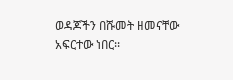ወዳጆችን በሹመት ዘመናቸው አፍርተው ነበር፡፡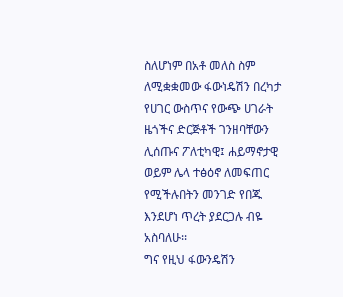ስለሆነም በአቶ መለስ ስም ለሚቋቋመው ፋውነዴሽን በረካታ የሀገር ውስጥና የውጭ ሀገራት ዜጎችና ድርጅቶች ገንዘባቸውን ሊሰጡና ፖለቲካዊ፤ ሐይማኖታዊ ወይም ሌላ ተፅዕኖ ለመፍጠር የሚችሉበትን መንገድ የበጁ እንደሆነ ጥረት ያደርጋሉ ብዬ አስባለሁ፡፡
ግና የዚህ ፋውንዴሽን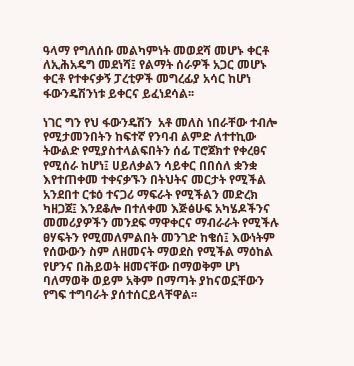ዓላማ የግለሰቡ መልካምነት መወደሻ መሆኑ ቀርቶ ለኢሕአዴግ መደነሻ፤ የልማት ሰራዎች አጋር መሆኑ ቀርቶ የተቀናቃኝ ፓረቲዎች መግረፊያ አሳር ከሆነ ፋውንዴሽንነቱ ይቀርና ይፈነደሳል፡፡

ነገር ግን የህ ፋውንዴሽን  አቶ መለስ ነበራቸው ተብሎ የሚታመንበትን ከፍተኛ የንባብ ልምድ ለተተኪው ትውልድ የሚያስተላልፍበትን ሰፊ ፐሮጀክተ የቀረፀና የሚሰራ ከሆነ፤ ሀይለቃልን ሳይቀር በበሰለ ቋንቋ እየተጠቀመ ተቀናቃኙን በትህትና መርታት የሚችል አንደበተ ርቱዕ ተናጋሪ ማፍራት የሚችልን መድረክ ካዘጋጀ፤ እንደቆሎ በተለቀመ እጅፅሁፍ አካሄዶችንና መመሪያዎችን መንደፍ ማዋቀርና ማብራራት የሚችሉ ፀሃፍትን የሚመለምልበት መንገድ ከቄሰ፤ እውነትም የሰውውን ስም ለዘመናት ማወደስ የሚችል ማዕከል የሆንና በሕይወት ዘመናቸው በማወቅም ሆነ ባለማወቅ ወይም አቅም በማጣት ያከናወኗቸውን የግፍ ተግባራት ያሰተሰርይላቸዋል፡፡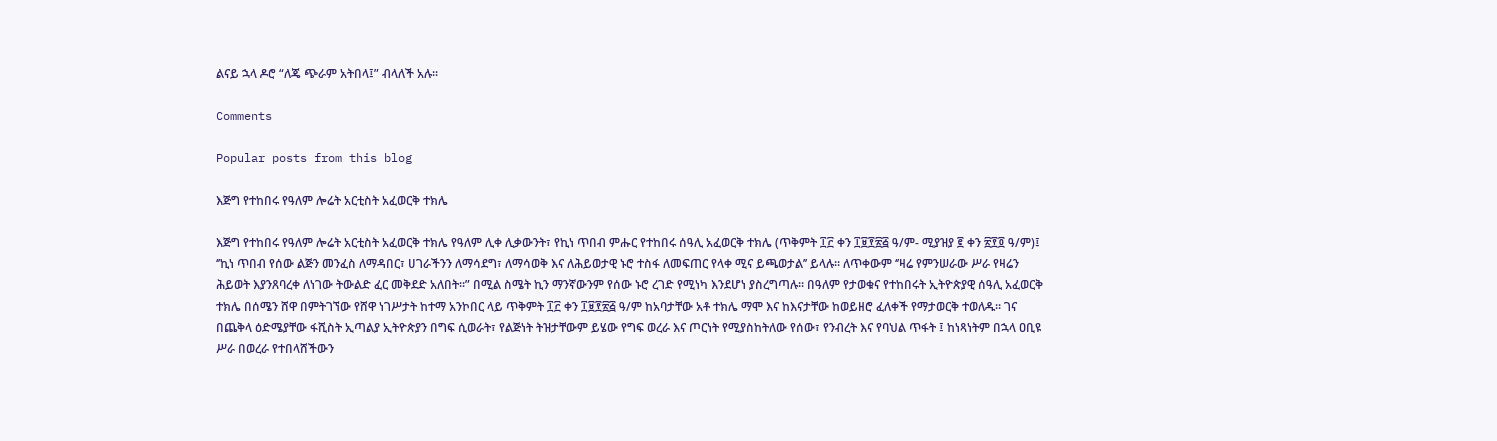ልናይ ኋላ ዶሮ “ለጄ ጭራም አትበላ፤” ብላለች አሉ፡፡

Comments

Popular posts from this blog

እጅግ የተከበሩ የዓለም ሎሬት አርቲስት አፈወርቅ ተክሌ

እጅግ የተከበሩ የዓለም ሎሬት አርቲስት አፈወርቅ ተክሌ የዓለም ሊቀ ሊቃውንት፣ የኪነ ጥበብ ምሑር የተከበሩ ሰዓሊ አፈወርቅ ተክሌ (ጥቅምት ፲፫ ቀን ፲፱፻፳፭ ዓ/ም- ሚያዝያ ፪ ቀን ፳፻፬ ዓ/ም)፤ ‘’ኪነ ጥበብ የሰው ልጅን መንፈስ ለማዳበር፣ ሀገራችንን ለማሳደግ፣ ለማሳወቅ እና ለሕይወታዊ ኑሮ ተስፋ ለመፍጠር የላቀ ሚና ይጫወታል’’ ይላሉ። ለጥቀውም ‘’ዛሬ የምንሠራው ሥራ የዛሬን ሕይወት እያንጸባረቀ ለነገው ትውልድ ፈር መቅደድ አለበት፡፡” በሚል ስሜት ኪን ማንኛውንም የሰው ኑሮ ረገድ የሚነካ እንደሆነ ያስረግጣሉ። በዓለም የታወቁና የተከበሩት ኢትዮጵያዊ ሰዓሊ አፈወርቅ ተክሌ በሰሜን ሸዋ በምትገኘው የሸዋ ነገሥታት ከተማ አንኮበር ላይ ጥቅምት ፲፫ ቀን ፲፱፻፳፭ ዓ/ም ከአባታቸው አቶ ተክሌ ማሞ እና ከእናታቸው ከወይዘሮ ፈለቀች የማታወርቅ ተወለዱ። ገና በጨቅላ ዕድሜያቸው ፋሺስት ኢጣልያ ኢትዮጵያን በግፍ ሲወራት፣ የልጅነት ትዝታቸውም ይሄው የግፍ ወረራ እና ጦርነት የሚያስከትለው የሰው፣ የንብረት እና የባህል ጥፋት ፤ ከነጻነትም በኋላ ዐቢዩ ሥራ በወረራ የተበላሸችውን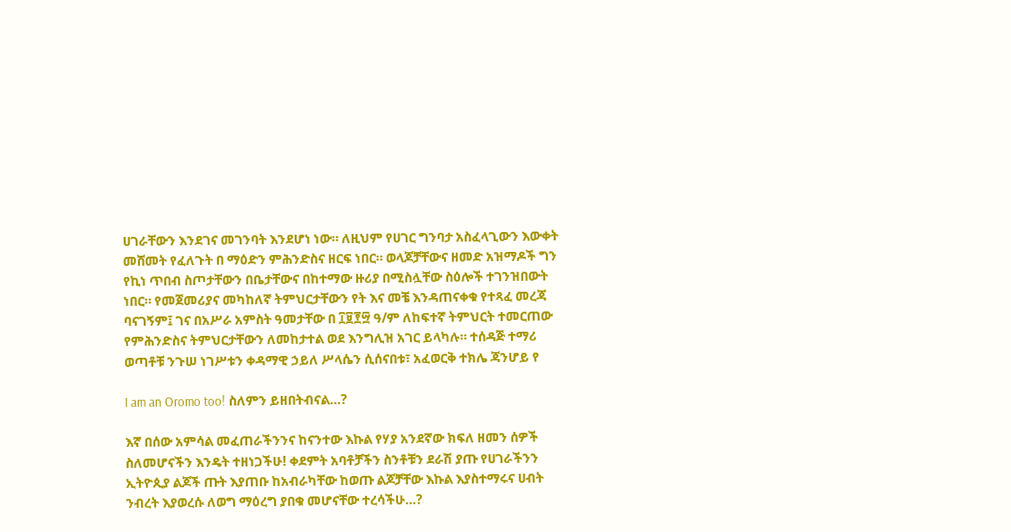ሀገራቸውን እንደገና መገንባት እንደሆነ ነው። ለዚህም የሀገር ግንባታ አስፈላጊውን እውቀት መሸመት የፈለጉት በ ማዕድን ምሕንድስና ዘርፍ ነበር። ወላጆቻቸውና ዘመድ አዝማዶች ግን የኪነ ጥበብ ስጦታቸውን በቤታቸውና በከተማው ዙሪያ በሚስሏቸው ስዕሎች ተገንዝበውት ነበር። የመጀመሪያና መካከለኛ ትምህርታቸውን የት እና መቼ እንዳጠናቀቁ የተጻፈ መረጃ ባናገኝም፤ ገና በአሥራ አምስት ዓመታቸው በ ፲፱፻፵ ዓ/ም ለከፍተኛ ትምህርት ተመርጠው የምሕንድስና ትምህርታቸውን ለመከታተል ወደ እንግሊዝ አገር ይላካሉ። ተሰዳጅ ተማሪ ወጣቶቹ ንጉሠ ነገሥቱን ቀዳማዊ ኃይለ ሥላሴን ሲሰናበቱ፣ አፈወርቅ ተክሌ ጃንሆይ የ

I am an Oromo too! ስለምን ይዘበትብናል…?

እኛ በሰው አምሳል መፈጠራችንንና ከናንተው እኩል የሃያ አንደኛው ክፍለ ዘመን ሰዎች ስለመሆናችን እንዴት ተዘነጋችሁ! ቀደምት አባቶቻችን ስንቶቹን ደራሽ ያጡ የሀገራችንን ኢትዮጲያ ልጆች ጡት እያጠቡ ከአብራካቸው ከወጡ ልጆቻቸው እኩል እያስተማሩና ሀብት ንብረት እያወረሱ ለወግ ማዕረግ ያበቁ መሆናቸው ተረሳችሁ…?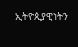ኢትዮጲያዊነትን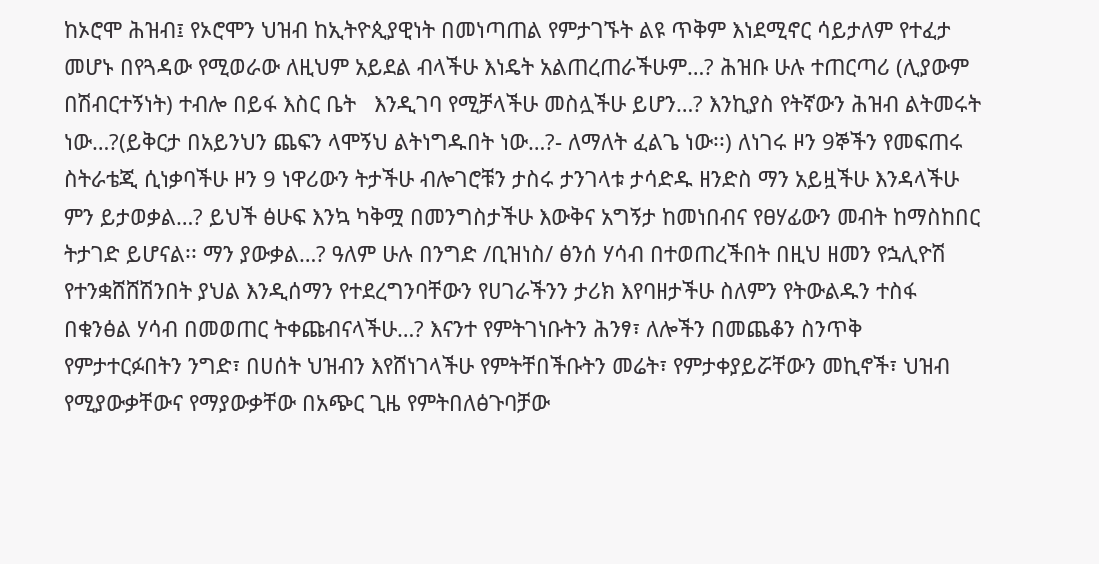ከኦሮሞ ሕዝብ፤ የኦሮሞን ህዝብ ከኢትዮጲያዊነት በመነጣጠል የምታገኙት ልዩ ጥቅም እነደሚኖር ሳይታለም የተፈታ መሆኑ በየጓዳው የሚወራው ለዚህም አይደል ብላችሁ እነዴት አልጠረጠራችሁም…? ሕዝቡ ሁሉ ተጠርጣሪ (ሊያውም በሽብርተኝነት) ተብሎ በይፋ እስር ቤት   እንዲገባ የሚቻላችሁ መስሏችሁ ይሆን…? እንኪያስ የትኛውን ሕዝብ ልትመሩት ነው…?(ይቅርታ በአይንህን ጨፍን ላሞኝህ ልትነግዱበት ነው…?- ለማለት ፈልጌ ነው፡፡) ለነገሩ ዞን 9ኞችን የመፍጠሩ ስትራቴጂ ሲነቃባችሁ ዞን 9 ነዋሪውን ትታችሁ ብሎገሮቹን ታስሩ ታንገላቱ ታሳድዱ ዘንድስ ማን አይዟችሁ እንዳላችሁ ምን ይታወቃል…? ይህች ፅሁፍ እንኳ ካቅሟ በመንግስታችሁ እውቅና አግኝታ ከመነበብና የፀሃፊውን መብት ከማስከበር ትታገድ ይሆናል፡፡ ማን ያውቃል…? ዓለም ሁሉ በንግድ /ቢዝነስ/ ፅንሰ ሃሳብ በተወጠረችበት በዚህ ዘመን የኋሊዮሽ የተንቋሸሸሽንበት ያህል እንዲሰማን የተደረግንባቸውን የሀገራችንን ታሪክ እየባዘታችሁ ስለምን የትውልዱን ተስፋ በቁንፅል ሃሳብ በመወጠር ትቀጩብናላችሁ…? እናንተ የምትገነቡትን ሕንፃ፣ ለሎችን በመጨቆን ስንጥቅ የምታተርፉበትን ንግድ፣ በሀሰት ህዝብን እየሸነገላችሁ የምትቸበችቡትን መሬት፣ የምታቀያይሯቸውን መኪኖች፣ ህዝብ የሚያውቃቸውና የማያውቃቸው በአጭር ጊዜ የምትበለፅጉባቻው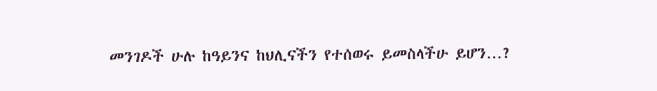መንገዶች ሁሉ ከዓይንና ከህሊናችን የተሰወሩ ይመስላችሁ ይሆን…?